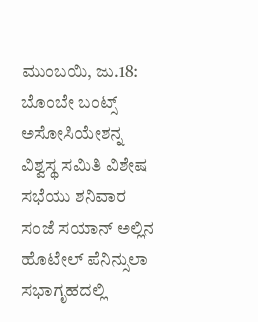ಮುಂಬಯಿ, ಜು.18: ಬೊಂಬೇ ಬಂಟ್ಸ್ ಅಸೋಸಿಯೇಶನ್ನ ವಿಶ್ವಸ್ಥ ಸಮಿತಿ ವಿಶೇಷ ಸಭೆಯು ಶನಿವಾರ ಸಂಜೆ ಸಯಾನ್ ಅಲ್ಲಿನ ಹೊಟೇಲ್ ಪೆನಿನ್ಸುಲಾ ಸಭಾಗೃಹದಲ್ಲಿ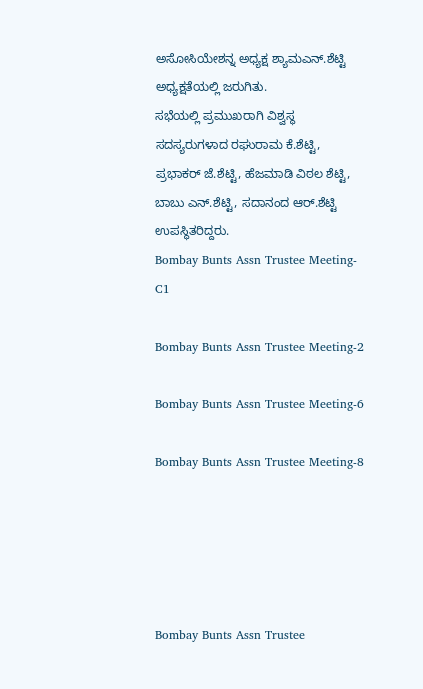ಅಸೋಸಿಯೇಶನ್ನ ಅಧ್ಯಕ್ಷ ಶ್ಯಾಮಎನ್.ಶೆಟ್ಟಿ ಅಧ್ಯಕ್ಷತೆಯಲ್ಲಿ ಜರುಗಿತು.
ಸಭೆಯಲ್ಲಿ ಪ್ರಮುಖರಾಗಿ ವಿಶ್ವಸ್ಥ ಸದಸ್ಯರುಗಳಾದ ರಘುರಾಮ ಕೆ.ಶೆಟ್ಟಿ, ಪ್ರಭಾಕರ್ ಜೆ.ಶೆಟ್ಟಿ, ಹೆಜಮಾಡಿ ವಿಠಲ ಶೆಟ್ಟಿ, ಬಾಬು ಎನ್.ಶೆಟ್ಟಿ, ಸದಾನಂದ ಆರ್.ಶೆಟ್ಟಿ ಉಪಸ್ಥಿತರಿದ್ದರು.
Bombay Bunts Assn Trustee Meeting-C1

Bombay Bunts Assn Trustee Meeting-2

Bombay Bunts Assn Trustee Meeting-6

Bombay Bunts Assn Trustee Meeting-8





Bombay Bunts Assn Trustee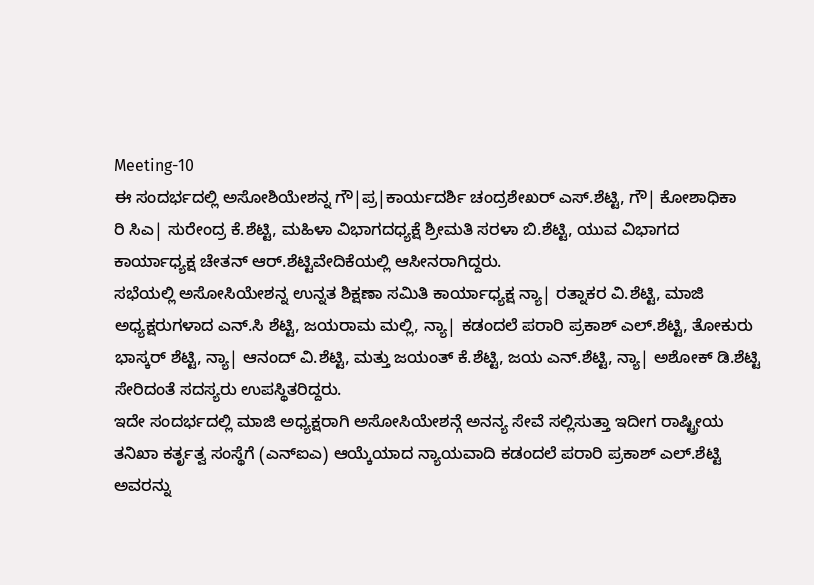Meeting-10
ಈ ಸಂದರ್ಭದಲ್ಲಿ ಅಸೋಶಿಯೇಶನ್ನ ಗೌ|ಪ್ರ|ಕಾರ್ಯದರ್ಶಿ ಚಂದ್ರಶೇಖರ್ ಎಸ್.ಶೆಟ್ಟಿ, ಗೌ| ಕೋಶಾಧಿಕಾ
ರಿ ಸಿಎ| ಸುರೇಂದ್ರ ಕೆ.ಶೆಟ್ಟಿ, ಮಹಿಳಾ ವಿಭಾಗದಧ್ಯಕ್ಷೆ ಶ್ರೀಮತಿ ಸರಳಾ ಬಿ.ಶೆಟ್ಟಿ, ಯುವ ವಿಭಾಗದ
ಕಾರ್ಯಾಧ್ಯಕ್ಷ ಚೇತನ್ ಆರ್.ಶೆಟ್ಟಿವೇದಿಕೆಯಲ್ಲಿ ಆಸೀನರಾಗಿದ್ದರು.
ಸಭೆಯಲ್ಲಿ ಅಸೋಸಿಯೇಶನ್ನ ಉನ್ನತ ಶಿಕ್ಷಣಾ ಸಮಿತಿ ಕಾರ್ಯಾಧ್ಯಕ್ಷ ನ್ಯಾ| ರತ್ನಾಕರ ವಿ.ಶೆಟ್ಟಿ, ಮಾಜಿ
ಅಧ್ಯಕ್ಷರುಗಳಾದ ಎನ್.ಸಿ ಶೆಟ್ಟಿ, ಜಯರಾಮ ಮಲ್ಲಿ, ನ್ಯಾ| ಕಡಂದಲೆ ಪರಾರಿ ಪ್ರಕಾಶ್ ಎಲ್.ಶೆಟ್ಟಿ, ತೋಕುರು
ಭಾಸ್ಕರ್ ಶೆಟ್ಟಿ, ನ್ಯಾ| ಆನಂದ್ ವಿ.ಶೆಟ್ಟಿ, ಮತ್ತು ಜಯಂತ್ ಕೆ.ಶೆಟ್ಟಿ, ಜಯ ಎನ್.ಶೆಟ್ಟಿ, ನ್ಯಾ| ಅಶೋಕ್ ಡಿ.ಶೆಟ್ಟಿ
ಸೇರಿದಂತೆ ಸದಸ್ಯರು ಉಪಸ್ಥಿತರಿದ್ದರು.
ಇದೇ ಸಂದರ್ಭದಲ್ಲಿ ಮಾಜಿ ಅಧ್ಯಕ್ಷರಾಗಿ ಅಸೋಸಿಯೇಶನ್ಗೆ ಅನನ್ಯ ಸೇವೆ ಸಲ್ಲಿಸುತ್ತಾ ಇದೀಗ ರಾಷ್ಟ್ರೀಯ
ತನಿಖಾ ಕರ್ತೃತ್ವ ಸಂಸ್ಥೆಗೆ (ಎನ್ಐಎ) ಆಯ್ಕೆಯಾದ ನ್ಯಾಯವಾದಿ ಕಡಂದಲೆ ಪರಾರಿ ಪ್ರಕಾಶ್ ಎಲ್.ಶೆಟ್ಟಿ
ಅವರನ್ನು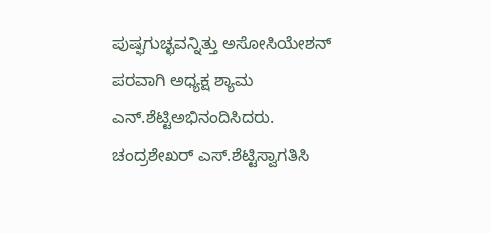ಪುಷ್ಫಗುಚ್ಛವನ್ನಿತ್ತು ಅಸೋಸಿಯೇಶನ್ ಪರವಾಗಿ ಅಧ್ಯಕ್ಷ ಶ್ಯಾಮ ಎನ್.ಶೆಟ್ಟಿಅಭಿನಂದಿಸಿದರು.
ಚಂದ್ರಶೇಖರ್ ಎಸ್.ಶೆಟ್ಟಿಸ್ವಾಗತಿಸಿ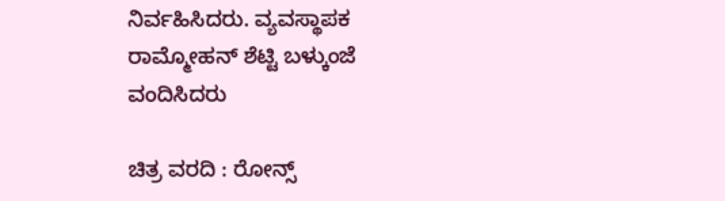ನಿರ್ವಹಿಸಿದರು. ವ್ಯವಸ್ಥಾಪಕ ರಾಮ್ಮೋಹನ್ ಶೆಟ್ಟಿ ಬಳ್ಕುಂಜೆ ವಂದಿಸಿದರು

ಚಿತ್ರ ವರದಿ : ರೋನ್ಸ್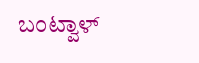ಬಂಟ್ವಾಳ್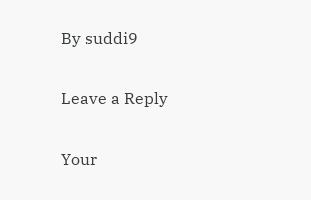By suddi9

Leave a Reply

Your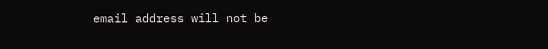email address will not be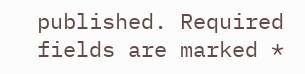published. Required fields are marked *